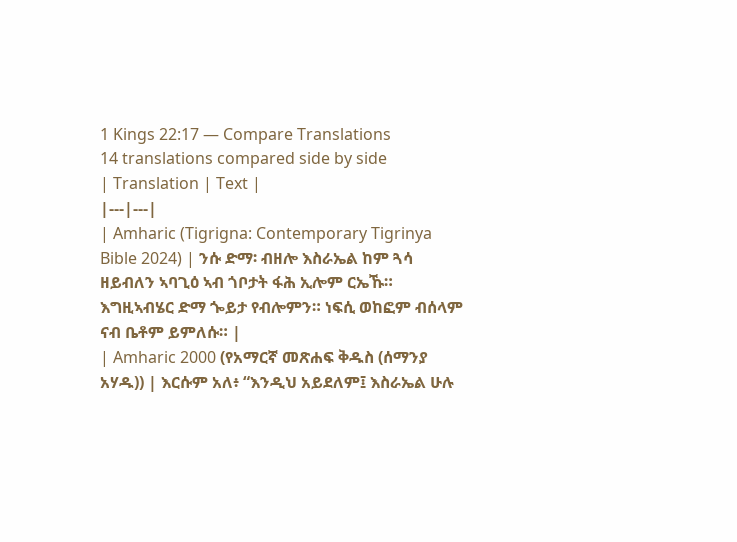1 Kings 22:17 — Compare Translations
14 translations compared side by side
| Translation | Text |
|---|---|
| Amharic (Tigrigna: Contemporary Tigrinya Bible 2024) | ንሱ ድማ፡ ብዘሎ እስራኤል ከም ጓሳ ዘይብለን ኣባጊዕ ኣብ ጎቦታት ፋሕ ኢሎም ርኤኹ። እግዚኣብሄር ድማ ጐይታ የብሎምን። ነፍሲ ወከፎም ብሰላም ናብ ቤቶም ይምለሱ። |
| Amharic 2000 (የአማርኛ መጽሐፍ ቅዱስ (ሰማንያ አሃዱ)) | እርሱም አለ፥ “እንዲህ አይደለም፤ እስራኤል ሁሉ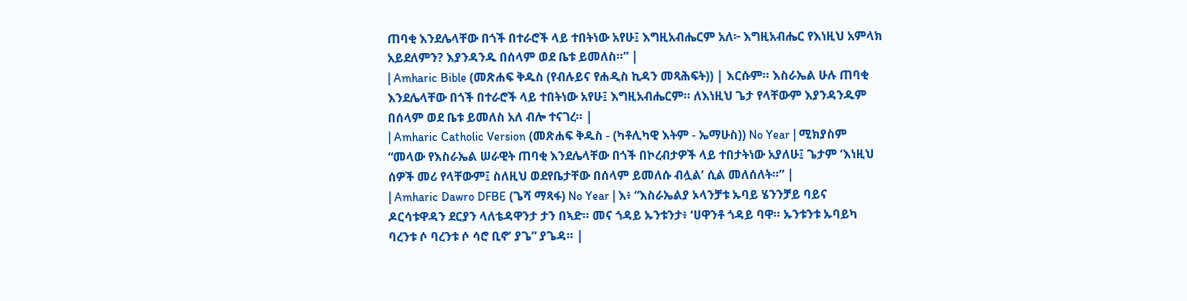ጠባቂ እንደሌላቸው በጎች በተራሮች ላይ ተበትነው አየሁ፤ እግዚአብሔርም አለ፦ እግዚአብሔር የእነዚህ አምላክ አይደለምን? እያንዳንዱ በሰላም ወደ ቤቱ ይመለስ።” |
| Amharic Bible (መጽሐፍ ቅዱስ (የብሉይና የሐዲስ ኪዳን መጻሕፍት)) | እርሱም። እስራኤል ሁሉ ጠባቂ እንደሌላቸው በጎች በተራሮች ላይ ተበትነው አየሁ፤ እግዚአብሔርም። ለእነዚህ ጌታ የላቸውም እያንዳንዱም በሰላም ወደ ቤቱ ይመለስ አለ ብሎ ተናገረ። |
| Amharic Catholic Version (መጽሐፍ ቅዱስ - (ካቶሊካዊ እትም - ኤማሁስ)) No Year | ሚክያስም “መላው የእስራኤል ሠራዊት ጠባቂ እንደሌላቸው በጎች በኮረብታዎች ላይ ተበታትነው አያለሁ፤ ጌታም ‘እነዚህ ሰዎች መሪ የላቸውም፤ ስለዚህ ወደየቤታቸው በሰላም ይመለሱ ብሏል’ ሲል መለሰለት።” |
| Amharic Dawro DFBE (ጌሻ ማጻፋ) No Year | እ፥ “እስራኤልያ ኦላንቻቱ ኡባይ ሄንንቻይ ባይና ዶርሳቱዋዳን ደርያን ላለቴዳዋንታ ታን በኣድ። መና ጎዳይ ኡንቱንታ፥ ‘ሀዋንቶ ጎዳይ ባዋ። ኡንቱንቱ ኡባይካ ባረንቱ ሶ ባረንቱ ሶ ሳሮ ቢኖ’ ያጌ” ያጌዳ። |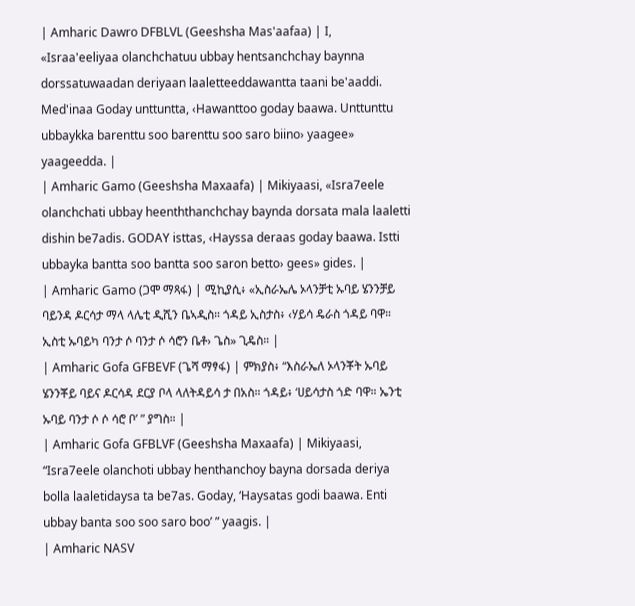| Amharic Dawro DFBLVL (Geeshsha Mas'aafaa) | I, «Israa'eeliyaa olanchchatuu ubbay hentsanchchay baynna dorssatuwaadan deriyaan laaletteeddawantta taani be'aaddi. Med'inaa Goday unttuntta, ‹Hawanttoo goday baawa. Unttunttu ubbaykka barenttu soo barenttu soo saro biino› yaagee» yaageedda. |
| Amharic Gamo (Geeshsha Maxaafa) | Mikiyaasi, «Isra7eele olanchchati ubbay heenththanchchay baynda dorsata mala laaletti dishin be7adis. GODAY isttas, ‹Hayssa deraas goday baawa. Istti ubbayka bantta soo bantta soo saron betto› gees» gides. |
| Amharic Gamo (ጋሞ ማጻፋ) | ሚኪያሲ፥ «ኢስራኤሌ ኦላንቻቲ ኡባይ ሄንንቻይ ባይንዳ ዶርሳታ ማላ ላሌቲ ዲሺን ቤኣዲስ። ጎዳይ ኢስታስ፥ ‹ሃይሳ ዴራስ ጎዳይ ባዋ። ኢስቲ ኡባይካ ባንታ ሶ ባንታ ሶ ሳሮን ቤቶ› ጌስ» ጊዴስ። |
| Amharic Gofa GFBEVF (ጌሻ ማፃፋ) | ምክያስ፥ “እስራኤለ ኦላንቾት ኡባይ ሄንንቾይ ባይና ዶርሳዳ ደርያ ቦላ ላለትዳይሳ ታ በአስ። ጎዳይ፥ ‘ሀይሳታስ ጎድ ባዋ። ኤንቲ ኡባይ ባንታ ሶ ሶ ሳሮ ቦ’ ” ያግስ። |
| Amharic Gofa GFBLVF (Geeshsha Maxaafa) | Mikiyaasi, “Isra7eele olanchoti ubbay henthanchoy bayna dorsada deriya bolla laaletidaysa ta be7as. Goday, ‘Haysatas godi baawa. Enti ubbay banta soo soo saro boo’ ” yaagis. |
| Amharic NASV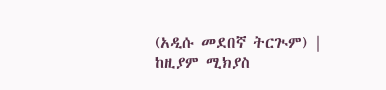(አዲሱ መደበኛ ትርጒም) | ከዚያም ሚክያስ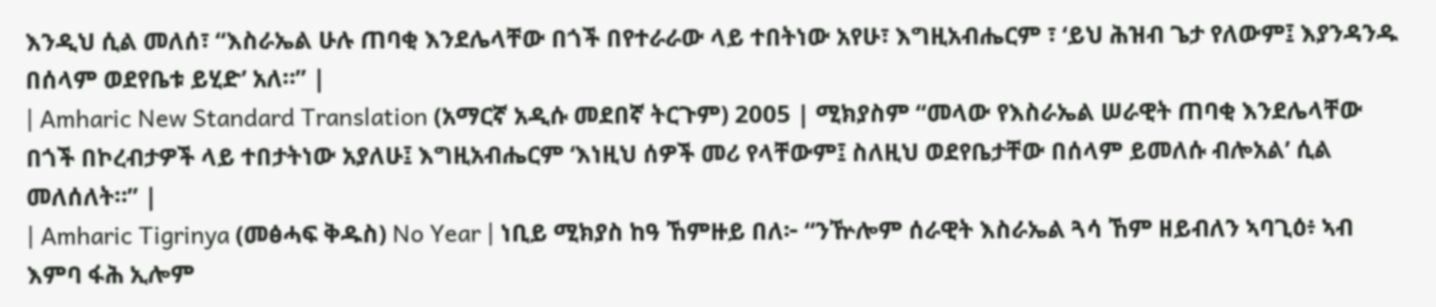እንዲህ ሲል መለሰ፣ “እስራኤል ሁሉ ጠባቂ እንደሌላቸው በጎች በየተራራው ላይ ተበትነው አየሁ፣ እግዚአብሔርም ፣ ‘ይህ ሕዝብ ጌታ የለውም፤ እያንዳንዱ በሰላም ወደየቤቱ ይሂድ’ አለ።” |
| Amharic New Standard Translation (አማርኛ አዲሱ መደበኛ ትርጉም) 2005 | ሚክያስም “መላው የእስራኤል ሠራዊት ጠባቂ እንደሌላቸው በጎች በኮረብታዎች ላይ ተበታትነው አያለሁ፤ እግዚአብሔርም ‘እነዚህ ሰዎች መሪ የላቸውም፤ ስለዚህ ወደየቤታቸው በሰላም ይመለሱ ብሎአል’ ሲል መለሰለት።” |
| Amharic Tigrinya (መፅሓፍ ቅዱስ) No Year | ነቢይ ሚክያስ ከዓ ኸምዙይ በለ፦ “ንዅሎም ሰራዊት እስራኤል ጓሳ ኸም ዘይብለን ኣባጊዕ፥ ኣብ እምባ ፋሕ ኢሎም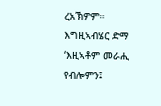ረአኽዎም። እግዚኣብሄር ድማ ‘እዚኣቶም መራሒ የብሎምን፤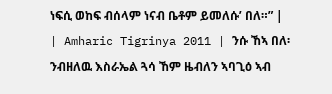ነፍሲ ወከፍ ብሰላም ነናብ ቤቶም ይመለሱ’ በለ።” |
| Amharic Tigrinya 2011 | ንሱ ኸኣ በለ፡ ንብዘለዉ እስራኤል ጓሳ ኸም ዜብለን ኣባጊዕ ኣብ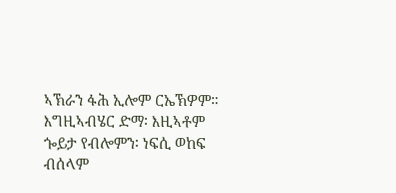ኣኽራን ፋሕ ኢሎም ርኤኽዎም። እግዚኣብሄር ድማ፡ እዚኣቶም ጐይታ የብሎምን፡ ነፍሲ ወከፍ ብሰላም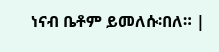ነናብ ቤቶም ይመለሱ፡በለ። |